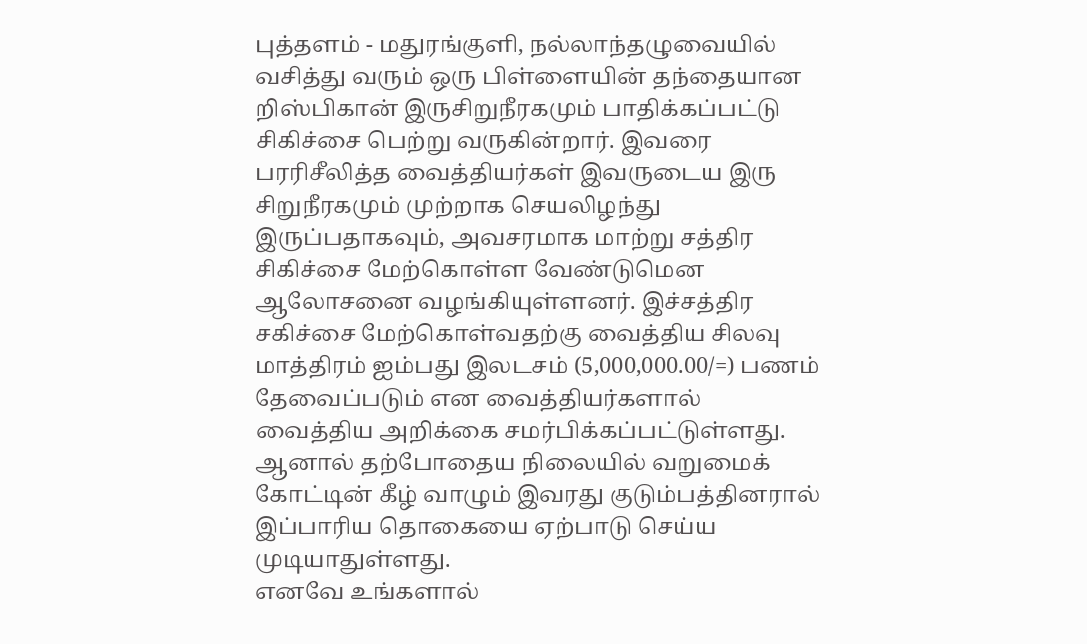புத்தளம் - மதுரங்குளி, நல்லாந்தழுவையில் வசித்து வரும் ஒரு பிள்ளையின் தந்தையான றிஸ்பிகான் இருசிறுநீரகமும் பாதிக்கப்பட்டு சிகிச்சை பெற்று வருகின்றார். இவரை பரரிசீலித்த வைத்தியர்கள் இவருடைய இரு சிறுநீரகமும் முற்றாக செயலிழந்து இருப்பதாகவும், அவசரமாக மாற்று சத்திர சிகிச்சை மேற்கொள்ள வேண்டுமென ஆலோசனை வழங்கியுள்ளனர். இச்சத்திர சகிச்சை மேற்கொள்வதற்கு வைத்திய சிலவு மாத்திரம் ஐம்பது இலடசம் (5,000,000.00/=) பணம் தேவைப்படும் என வைத்தியர்களால் வைத்திய அறிக்கை சமர்பிக்கப்பட்டுள்ளது. ஆனால் தற்போதைய நிலையில் வறுமைக் கோட்டின் கீழ் வாழும் இவரது குடும்பத்தினரால் இப்பாரிய தொகையை ஏற்பாடு செய்ய முடியாதுள்ளது.
எனவே உங்களால்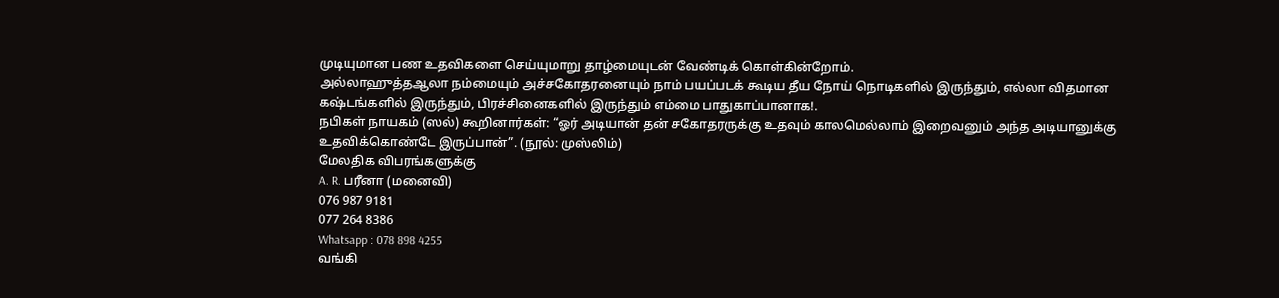முடியுமான பண உதவிகளை செய்யுமாறு தாழ்மையுடன் வேண்டிக் கொள்கின்றோம்.
அல்லாஹுத்தஆலா நம்மையும் அச்சகோதரனையும் நாம் பயப்படக் கூடிய தீய நோய் நொடிகளில் இருந்தும், எல்லா விதமான கஷ்டங்களில் இருந்தும், பிரச்சினைகளில் இருந்தும் எம்மை பாதுகாப்பானாக!.
நபிகள் நாயகம் (ஸல்) கூறினார்கள்: “ஓர் அடியான் தன் சகோதரருக்கு உதவும் காலமெல்லாம் இறைவனும் அந்த அடியானுக்கு உதவிக்கொண்டே இருப்பான்”. (நூல்: முஸ்லிம்)
மேலதிக விபரங்களுக்கு
A. R. பரீனா (மனைவி)
076 987 9181
077 264 8386
Whatsapp : 078 898 4255
வங்கி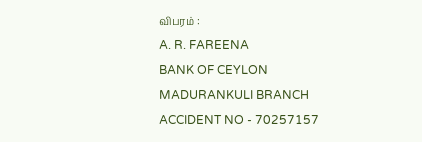விபரம் :
A. R. FAREENA
BANK OF CEYLON
MADURANKULI BRANCH
ACCIDENT NO - 70257157